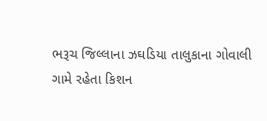ભરૂચ જિલ્લાના ઝઘડિયા તાલુકાના ગોવાલી ગામે રહેતા કિશન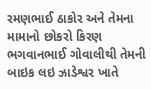રમણભાઈ ઠાકોર અને તેમના મામાનો છોકરો કિરણ ભગવાનભાઈ ગોવાલીથી તેમની બાઇક લઇ ઝાડેશ્વર ખાતે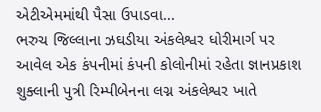એટીએમમાંથી પૈસા ઉપાડવા...
ભરુચ જિલ્લાના ઝઘડીયા અંકલેશ્વર ધોરીમાર્ગ પર આવેલ એક કંપનીમાં કંપની કોલોનીમાં રહેતા જ્ઞાનપ્રકાશ શુક્લાની પુત્રી રિમ્પીબેનના લગ્ન અંકલેશ્વર ખાતે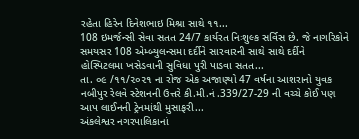રહેતા હિરેન દિનેશભાઇ મિશ્રા સાથે ૧૧...
108 ઇમર્જન્સી સેવા સતત 24/7 કાર્યરત નિઃશુલ્ક સર્વિસ છે. જે નાગરિકોને સમયસર 108 એમ્બ્યુલન્સમા દર્દીને સારવારની સાથે સાથે દર્દીને હોસ્પિટલમા ખસેડવાની સુવિધા પુરી પાડવા સતત...
તા. ૦૯ /૧૧/૨૦૨૧ ના રોજ એક અજાણ્યો 47 વર્ષના આશરાનો યુવક નબીપુર રેલવે સ્ટેશનની ઉત્તરે કી.મી.નં .339/27-29 ની વચ્ચે કોઈ પણ આપ લાઈનની ટ્રેનમાંથી મુસાફરી...
અંકલેશ્વર નગરપાલિકાનાં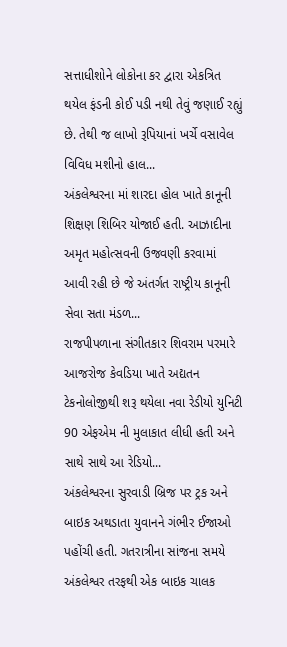સત્તાધીશોને લોકોના કર દ્વારા એકત્રિત થયેલ ફંડની કોઈ પડી નથી તેવું જણાઈ રહ્યું છે. તેથી જ લાખો રૂપિયાનાં ખર્ચે વસાવેલ વિવિધ મશીનો હાલ...
અંકલેશ્વરના માં શારદા હોલ ખાતે કાનૂની શિક્ષણ શિબિર યોજાઈ હતી. આઝાદીના અમૃત મહોત્સવની ઉજવણી કરવામાં આવી રહી છે જે અંતર્ગત રાષ્ટ્રીય કાનૂની સેવા સતા મંડળ...
રાજપીપળાના સંગીતકાર શિવરામ પરમારે આજરોજ કેવડિયા ખાતે અદ્યતન ટેકનોલોજીથી શરૂ થયેલા નવા રેડીયો યુનિટી 90 એફએમ ની મુલાકાત લીધી હતી અને સાથે સાથે આ રેડિયો...
અંકલેશ્વરના સુરવાડી બ્રિજ પર ટ્રક અને બાઇક અથડાતા યુવાનને ગંભીર ઈજાઓ પહોંચી હતી. ગતરાત્રીના સાંજના સમયે અંકલેશ્વર તરફથી એક બાઇક ચાલક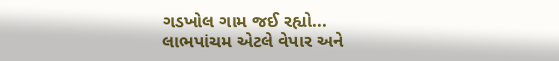ગડખોલ ગામ જઈ રહ્યો...
લાભપાંચમ એટલે વેપાર અને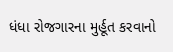ધંધા રોજગારના મુર્હૂત કરવાનો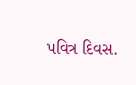પવિત્ર દિવસ.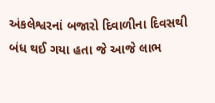અંકલેશ્વરનાં બજારો દિવાળીના દિવસથી બંધ થઈ ગયા હતા જે આજે લાભ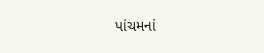પાંચમનાં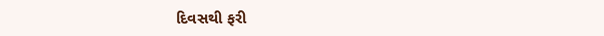દિવસથી ફરી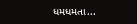ધમધમતા...